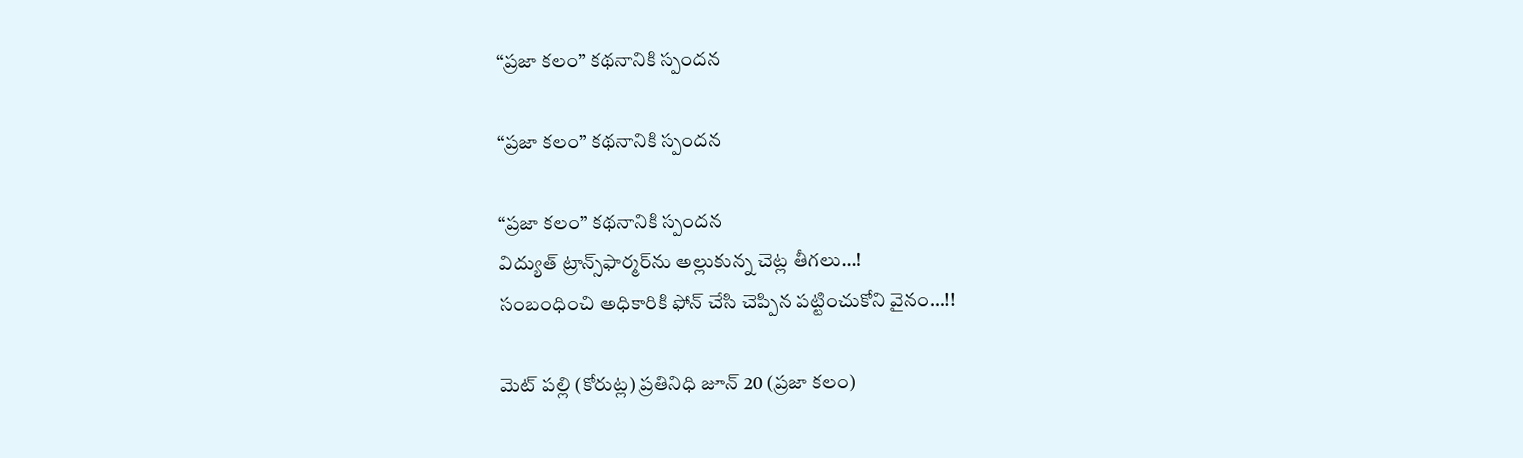“ప్రజా కలం” కథనానికి స్పందన

“ప్రజా కలం” కథనానికి స్పందన

“ప్రజా కలం” కథనానికి స్పందన
విద్యుత్‌ ట్రాన్స్‌ఫార్మర్‌ను అల్లుకున్న చెట్ల తీగలు…!
సంబంధించి అధికారికి ఫోన్ చేసి చెప్పిన పట్టించుకోని వైనం…!!

మెట్ పల్లి (కోరుట్ల) ప్రతినిధి జూన్ 20 (ప్రజా కలం)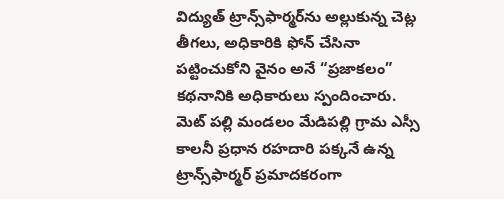విద్యుత్‌ ట్రాన్స్‌ఫార్మర్‌ను అల్లుకున్న చెట్ల తీగలు, అధికారికి ఫోన్ చేసినా పట్టించుకోని వైనం అనే “ప్రజాకలం” కథనానికి అధికారులు స్పందించారు. మెట్ పల్లి మండలం మేడిపల్లి గ్రామ ఎస్సీ కాలనీ ప్రధాన రహదారి పక్కనే ఉన్న ట్రాన్స్‌ఫార్మర్‌ ప్రమాదకరంగా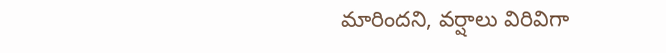మారిందని, వర్షాలు విరివిగా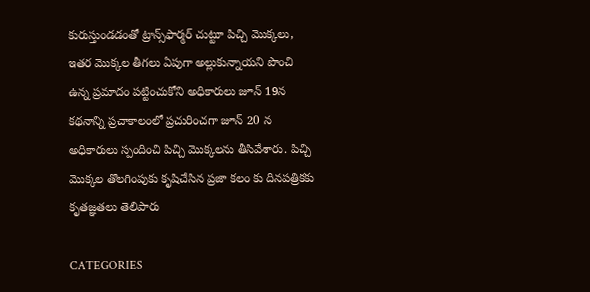కురుస్తుండడంతో ట్రాన్స్‌ఫార్మర్‌ చుట్టూ పిచ్చి మొక్కలు, ఇతర మొక్కల తీగలు ఏపుగా అల్లుకున్నాయని పొంచి ఉన్న ప్రమాదం పట్టించుకోని అధికారులు జూన్ 19న కథనాన్ని ప్రచాకాలంలో ప్రచురించగా జూన్ 20 న అధికారులు స్పందించి పిచ్చి మొక్కలను తీసివేశారు. పిచ్చి మొక్కల తొలగింపుకు కృషిచేసిన ప్రజా కలం కు దినపత్రికకు కృతజ్ఞతలు తెలిపారు

CATEGORIES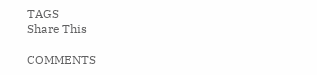TAGS
Share This

COMMENTS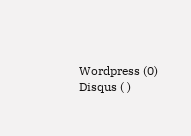Wordpress (0)
Disqus ( )